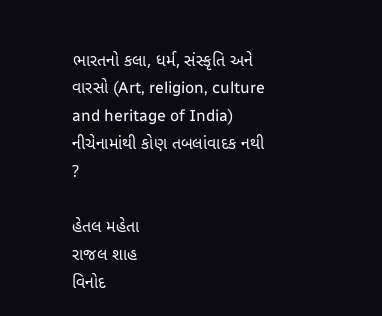ભારતનો કલા, ધર્મ, સંસ્કૃતિ અને વારસો (Art, religion, culture and heritage of India)
નીચેનામાંથી કોણ તબલાંવાદક નથી ?

હેતલ મહેતા
રાજલ શાહ
વિનોદ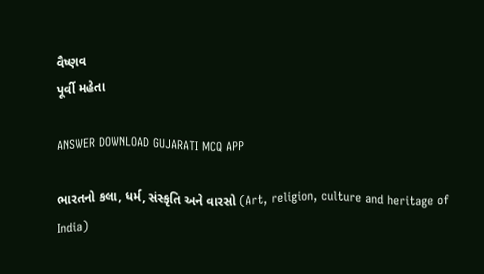વૈષ્ણવ
પૂર્વી મહેતા

ANSWER DOWNLOAD GUJARATI MCQ APP

ભારતનો કલા, ધર્મ, સંસ્કૃતિ અને વારસો (Art, religion, culture and heritage of India)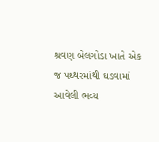શ્રવણ બેલગોડા ખાતે એક જ પથ્થરમાંથી ઘડવામાં આવેલી ભવ્ય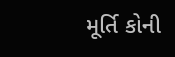મૂર્તિ કોની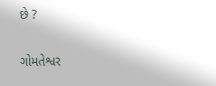છે ?

ગોમતેશ્વર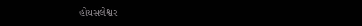હોયસલેશ્વર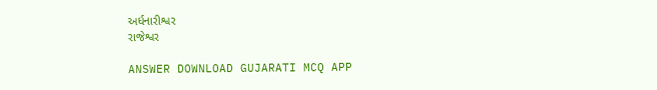અર્ધનારીશ્વર
રાજેશ્વર

ANSWER DOWNLOAD GUJARATI MCQ APP